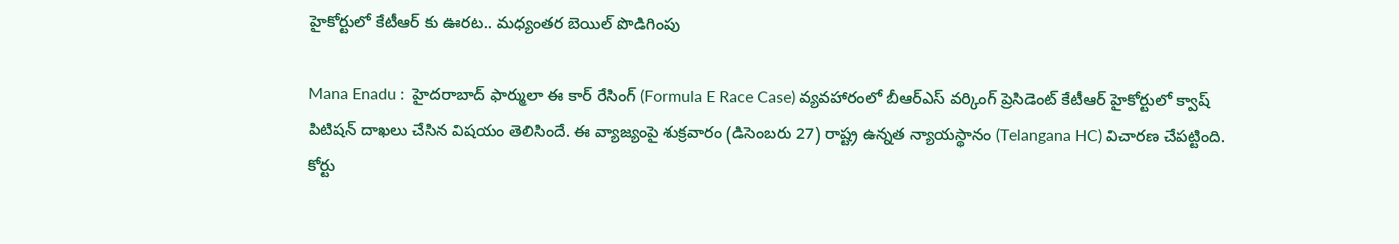హైకోర్టులో కేటీఆర్ కు ఊరట.. మ‌ధ్యంత‌ర బెయిల్ పొడిగింపు

Mana Enadu :  హైదరాబాద్ ఫార్ములా ఈ కార్‌ రేసింగ్‌ (Formula E Race Case) వ్యవహారంలో బీఆర్ఎస్ వ‌ర్కింగ్ ప్రెసిడెంట్ కేటీఆర్ హైకోర్టులో క్వాష్ పిటిషన్ దాఖలు చేసిన విషయం తెలిసిందే. ఈ వ్యాజ్యంపై శుక్రవారం (డిసెంబరు 27) రాష్ట్ర ఉన్నత న్యాయస్థానం (Telangana HC) విచారణ చేపట్టింది. కోర్టు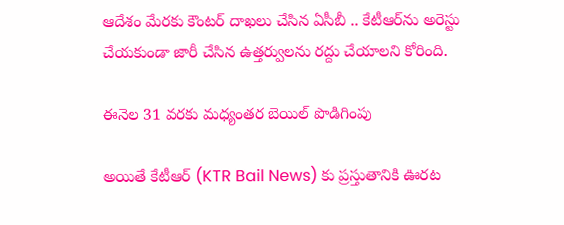ఆదేశం మేర‌కు కౌంట‌ర్ దాఖ‌లు చేసిన ఏసీబీ .. కేటీఆర్‌ను అరెస్టు చేయ‌కుండా జారీ చేసిన ఉత్త‌ర్వుల‌ను ర‌ద్దు చేయాల‌ని కోరింది.

ఈనెల 31 వరకు మధ్యంతర బెయిల్ పొడిగింపు

అయితే కేటీఆర్ (KTR Bail News) కు ప్రస్తుతానికి ఊరట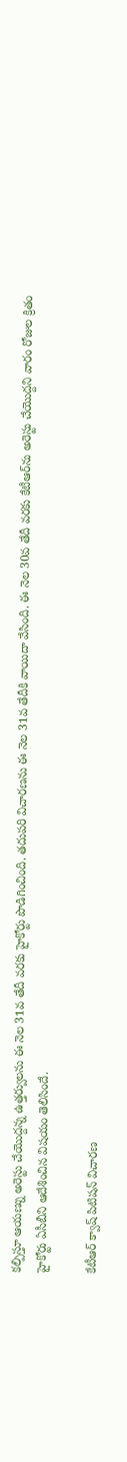కల్పిస్తూ ఆయణ్ను అరెస్టు చేయొద్ద‌న్న ఉత్త‌ర్వులను ఈ నెల 31వ తేదీ వ‌ర‌కు హైకోర్టు పొడిగించింది. త‌దుప‌రి విచార‌ణ‌ను ఈ నెల 31వ తేదీకి వాయిదా వేసింది. ఈ నెల 30వ తేదీ వ‌ర‌కు కేటీఆర్‌ను అరెస్టు చేయొద్ద‌ని వారం రోజుల క్రితం హైకోర్టు ఏసీబీని ఆదేశించిన విషయం తెలిసిందే.

కేటీఆర్ క్వాష్ పిటిషన్ విచారణ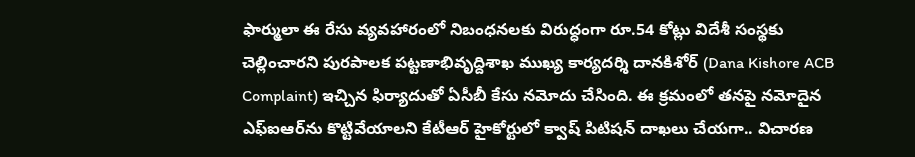ఫార్ములా ఈ రేసు వ్యవహారంలో నిబంధనలకు విరుద్ధంగా రూ.54 కోట్లు విదేశీ సంస్థకు చెల్లించారని పురపాలక పట్టణాభివృద్దిశాఖ ముఖ్య కార్యదర్శి దానకిశోర్ (Dana Kishore ACB Complaint) ఇచ్చిన ఫిర్యాదుతో ఏసీబీ కేసు నమోదు చేసింది. ఈ క్రమంలో తనపై నమోదైన ఎఫ్‌ఐఆర్‌ను కొట్టివేయాలని కేటీఆర్‌ హైకోర్టులో క్వాష్‌ పిటిషన్‌ దాఖలు చేయగా.. విచారణ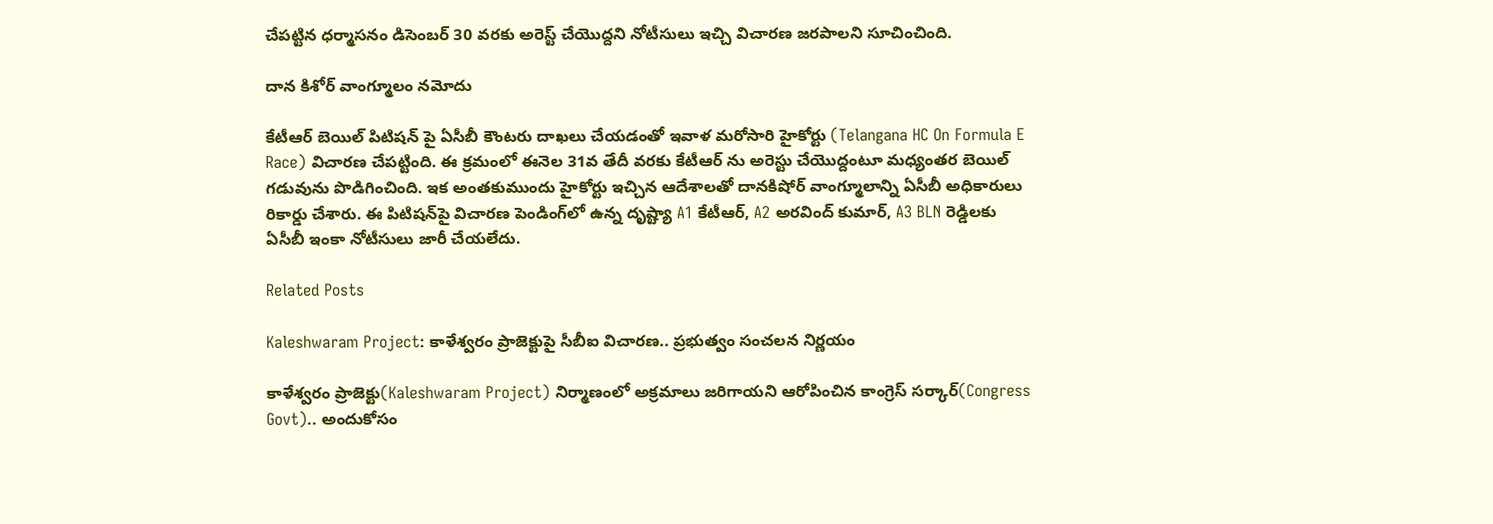చేపట్టిన ధర్మాసనం డిసెంబర్ 30 వరకు అరెస్ట్ చేయొద్దని నోటీసులు ఇచ్చి విచారణ జరపాలని సూచించింది.

దాన కిశోర్ వాంగ్మూలం నమోదు

కేటీఆర్ బెయిల్ పిటిషన్ పై ఏసీబీ కౌంటరు దాఖలు చేయడంతో ఇవాళ మరోసారి హైకోర్టు (Telangana HC On Formula E Race) విచారణ చేపట్టింది. ఈ క్రమంలో ఈనెల 31వ తేదీ వరకు కేటీఆర్ ను అరెస్టు చేయొద్దంటూ మధ్యంతర బెయిల్ గడువును పొడిగించింది. ఇక అంతకుముందు హైకోర్టు ఇచ్చిన ఆదేశాలతో దానకిషోర్ వాంగ్మూలాన్ని ఏసీబీ అధికారులు రికార్డు చేశారు. ఈ పిటిషన్‌పై విచారణ పెండింగ్‌లో ఉన్న దృష్ట్యా A1 కేటీఆర్, A2 అరవింద్ కుమార్, A3 BLN రెడ్డిలకు ఏసీబీ ఇంకా నోటీసులు జారీ చేయలేదు.

Related Posts

Kaleshwaram Project: కాళేశ్వరం ప్రాజెక్టుపై సీబీఐ విచారణ.. ప్రభుత్వం సంచలన నిర్ణయం

కాళేశ్వరం ప్రాజెక్టు(Kaleshwaram Project) నిర్మాణంలో అక్రమాలు జరిగాయని ఆరోపించిన కాంగ్రెస్ సర్కార్(Congress Govt).. అందుకోసం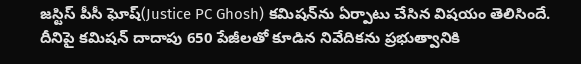జస్టిస్ పీసీ ఘోష్(Justice PC Ghosh) కమిషన్‌ను ఏర్పాటు చేసిన విషయం తెలిసిందే. దీనిపై కమిషన్ దాదాపు 650 పేజీలతో కూడిన నివేదికను ప్రభుత్వానికి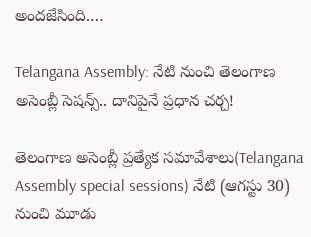అందజేసింది.…

Telangana Assembly: నేటి నుంచి తెలంగాణ అసెంబ్లీ సెషన్స్.. దానిపైనే ప్రధాన చర్చ!

తెలంగాణ అసెంబ్లీ ప్రత్యేక సమావేశాలు(Telangana Assembly special sessions) నేటి (ఆగస్టు 30) నుంచి మూడు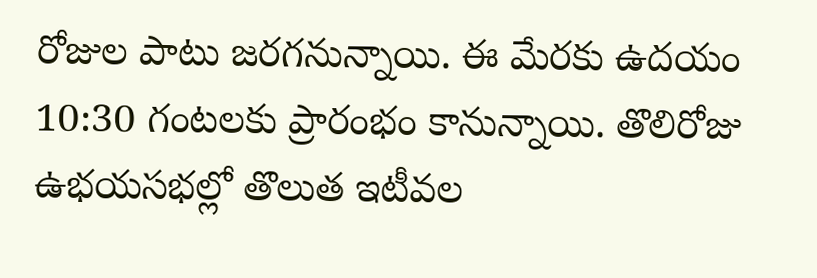రోజుల పాటు జరగనున్నాయి. ఈ మేరకు ఉదయం 10:30 గంటలకు ప్రారంభం కానున్నాయి. తొలిరోజు ఉభయసభల్లో తొలుత ఇటీవల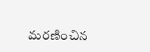మరణించిన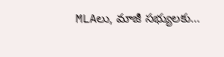MLAలు, మాజీ సభ్యులకు…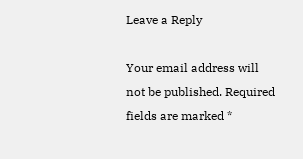Leave a Reply

Your email address will not be published. Required fields are marked *